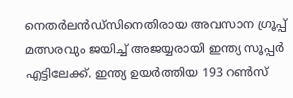നെതര്‍ലന്‍ഡ്സിനെതിരായ അവസാന ഗ്രൂപ്പ് മത്സരവും ജയിച്ച് അജയ്യരായി ഇന്ത്യ സൂപ്പര്‍ എട്ടിലേക്ക്. ഇന്ത്യ ഉയര്‍ത്തിയ 193 റണ്‍സ്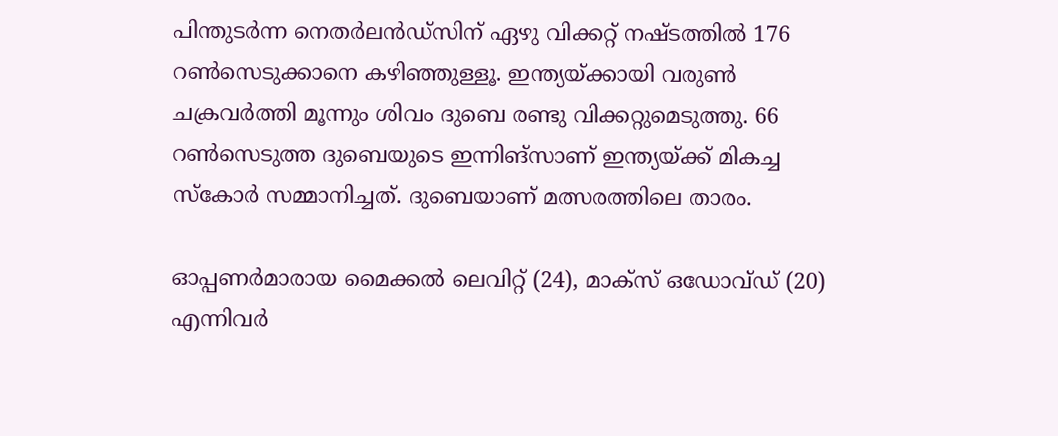പിന്തുടര്‍ന്ന നെതര്‍ലന്‍ഡ്സിന് ഏഴു വിക്കറ്റ് നഷ്ടത്തില്‍ 176 റണ്‍സെടുക്കാനെ കഴിഞ്ഞുള്ളൂ. ഇന്ത്യയ്ക്കായി വരുണ്‍ ചക്രവര്‍ത്തി മൂന്നും ശിവം ദുബെ രണ്ടു വിക്കറ്റുമെടുത്തു. 66 റണ്‍സെടുത്ത ദുബെയുടെ ഇന്നിങ്സാണ് ഇന്ത്യയ്ക്ക് മികച്ച സ്കോര്‍‌ സമ്മാനിച്ചത്. ദുബെയാണ് മത്സരത്തിലെ താരം.

ഓപ്പണര്‍മാരായ മൈക്കൽ ലെവിറ്റ് (24), മാക്‌സ് ഒഡോവ്ഡ് (20) എന്നിവര്‍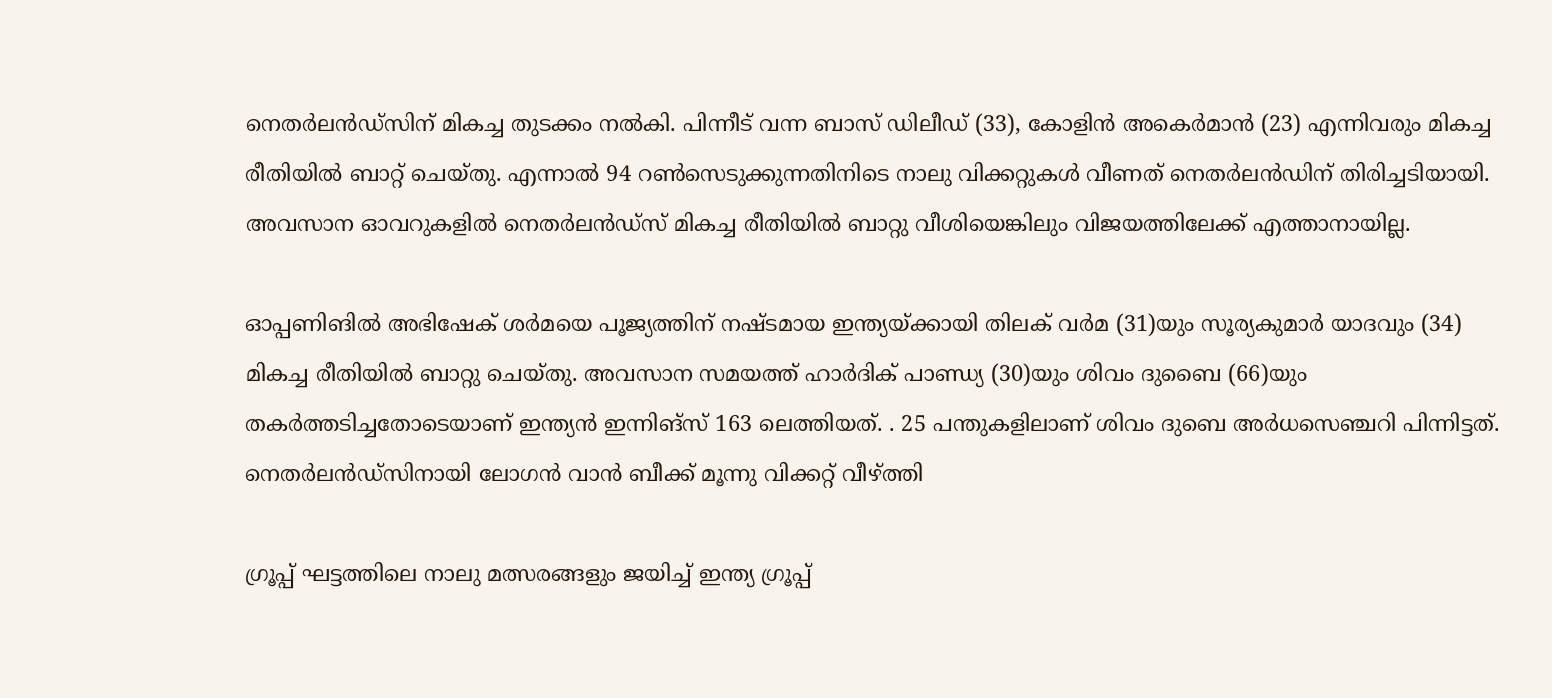നെതര്‍ലന്‍ഡ്സിന് മികച്ച തുടക്കം നല്‍കി. പിന്നീട് വന്ന ബാസ് ഡിലീഡ് (33), കോളിൻ അകെർമാൻ (23) എന്നിവരും മികച്ച രീതിയില്‍ ബാറ്റ് ചെയ്തു. എന്നാൽ 94 റൺസെടുക്കുന്നതിനിടെ നാലു വിക്കറ്റുകൾ വീണത് നെതര്‍ലന്‍ഡിന് തിരിച്ചടിയായി. അവസാന ഓവറുകളില്‍ നെതര്‍ലന്‍ഡ്സ് മികച്ച രീതിയില്‍ ബാറ്റു വീശിയെങ്കിലും വിജയത്തിലേക്ക് എത്താനായില്ല.

ഓപ്പണിങില്‍ അഭിഷേക് ശര്‍മയെ പൂജ്യത്തിന് നഷ്ടമായ ഇന്ത്യയ്ക്കായി തിലക് വര്‍മ (31)യും സൂര്യകുമാര്‍ യാദവും (34) മികച്ച രീതിയില്‍ ബാറ്റു ചെയ്തു. അവസാന സമയത്ത് ഹാർദിക് പാണ്ഡ്യ (30)യും ശിവം ദുബൈ (66)യും തകര്‍ത്തടിച്ചതോടെയാണ് ഇന്ത്യന്‍ ഇന്നിങ്സ് 163 ലെത്തിയത്. . 25 പന്തുകളിലാണ് ശിവം ദുബെ അർധസെഞ്ചറി പിന്നിട്ടത്. നെതര്‍ലന്‍ഡ്സിനായി ലോഗൻ വാൻ ബീക്ക് മൂന്നു വിക്കറ്റ് വീഴ്ത്തി

ഗ്രൂപ്പ് ഘട്ടത്തിലെ നാലു മത്സരങ്ങളും ജയിച്ച് ഇന്ത്യ ഗ്രൂപ്പ്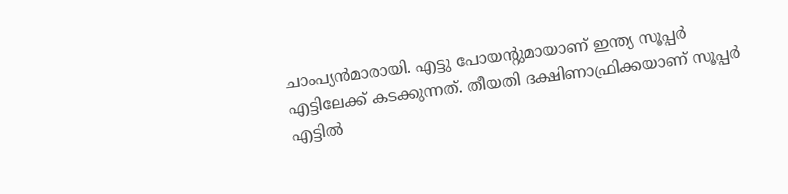ചാംപ്യന്‍മാരായി. എട്ടു പോയന്റുമായാണ് ഇന്ത്യ സൂപ്പർ എട്ടിലേക്ക് കടക്കുന്നത്. തീയതി ദക്ഷിണാഫ്രിക്കയാണ് സൂപ്പർ എട്ടിൽ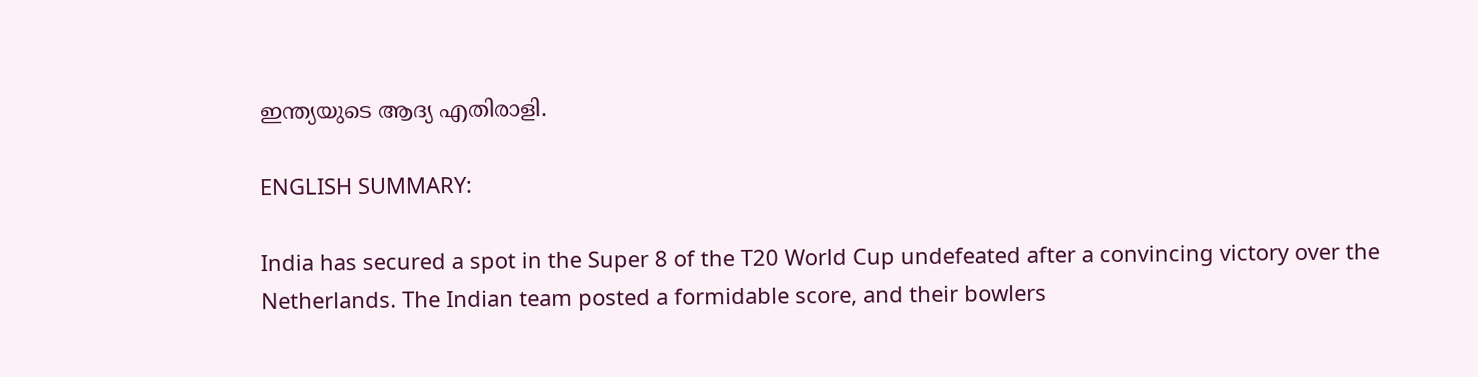ഇന്ത്യയുടെ ആദ്യ എതിരാളി.

ENGLISH SUMMARY:

India has secured a spot in the Super 8 of the T20 World Cup undefeated after a convincing victory over the Netherlands. The Indian team posted a formidable score, and their bowlers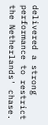delivered a strong performance to restrict the Netherlands' chase.